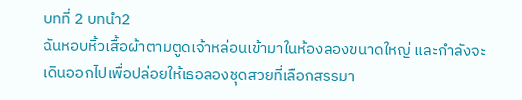บทที่ 2 บทนำ2
ฉันหอบหิ้วเสื้อผ้าตามตูดเจ้าหล่อนเข้ามาในห้องลองขนาดใหญ่ และกำลังจะเดินออกไปเพื่อปล่อยให้เธอลองชุดสวยที่เลือกสรรมา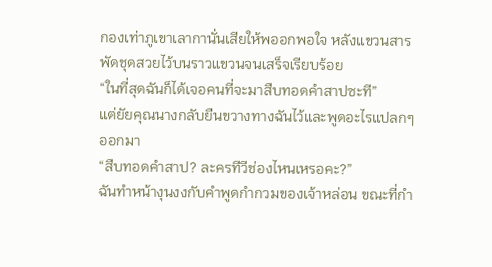กองเท่าภูเขาเลากานั่นเสียให้พออกพอใจ หลังแขวนสารพัดชุดสวยไว้บนราวแขวนจนเสร็จเรียบร้อย
“ในที่สุดฉันก็ได้เจอคนที่จะมาสืบทอดคำสาปซะที”
แต่ยัยคุณนางกลับยืนขวางทางฉันไว้และพูดอะไรแปลกๆออกมา
“สืบทอดคำสาป? ละครทีวีช่องไหนเหรอคะ?”
ฉันทำหน้างุนงงกับคำพูดกำกวมของเจ้าหล่อน ขณะที่กำ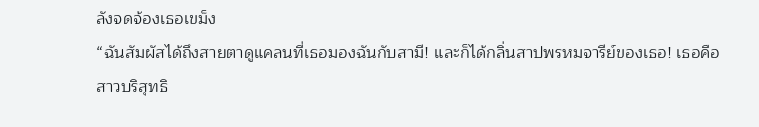ลังจดจ้องเธอเขม็ง
“ฉันสัมผัสได้ถึงสายตาดูแคลนที่เธอมองฉันกับสามี! และก็ได้กลิ่นสาปพรหมจารีย์ของเธอ! เธอคือสาวบริสุทธิ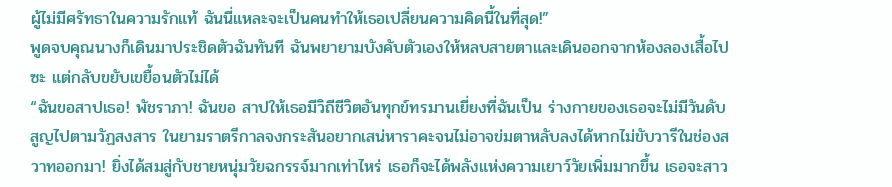ผู้ไม่มีศรัทธาในความรักแท้ ฉันนี่แหละจะเป็นคนทำให้เธอเปลี่ยนความคิดนี้ในที่สุด!”
พูดจบคุณนางก็เดินมาประชิดตัวฉันทันที ฉันพยายามบังคับตัวเองให้หลบสายตาและเดินออกจากห้องลองเสื้อไปซะ แต่กลับขยับเขยื้อนตัวไม่ได้
“ฉันขอสาปเธอ! พัชราภา! ฉันขอ สาปให้เธอมีวิถีชีวิตอันทุกข์ทรมานเยี่ยงที่ฉันเป็น ร่างกายของเธอจะไม่มีวันดับสูญไปตามวัฏสงสาร ในยามราตรีกาลจงกระสันอยากเสน่หาราคะจนไม่อาจข่มตาหลับลงได้หากไม่ขับวารีในช่องสวาทออกมา! ยิ่งได้สมสู่กับชายหนุ่มวัยฉกรรจ์มากเท่าไหร่ เธอก็จะได้พลังแห่งความเยาว์วัยเพิ่มมากขึ้น เธอจะสาว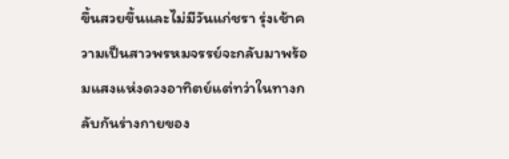ขึ้นสวยขึ้นและไม่มีวันแก่ชรา รุ่งเช้าความเป็นสาวพรหมจรรย์จะกลับมาพร้อมแสงแห่งดวงอาทิตย์แต่ทว่าในทางกลับกันร่างกายของ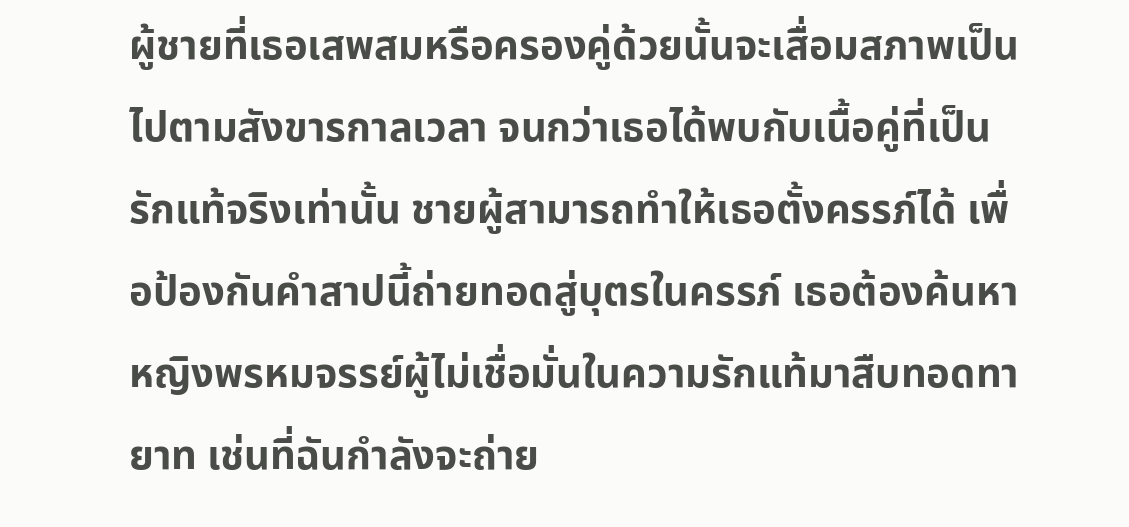ผู้ชายที่เธอเสพสมหรือครองคู่ด้วยนั้นจะเสื่อมสภาพเป็นไปตามสังขารกาลเวลา จนกว่าเธอได้พบกับเนื้อคู่ที่เป็นรักแท้จริงเท่านั้น ชายผู้สามารถทำให้เธอตั้งครรภ์ได้ เพื่อป้องกันคำสาปนี้ถ่ายทอดสู่บุตรในครรภ์ เธอต้องค้นหาหญิงพรหมจรรย์ผู้ไม่เชื่อมั่นในความรักแท้มาสืบทอดทายาท เช่นที่ฉันกำลังจะถ่าย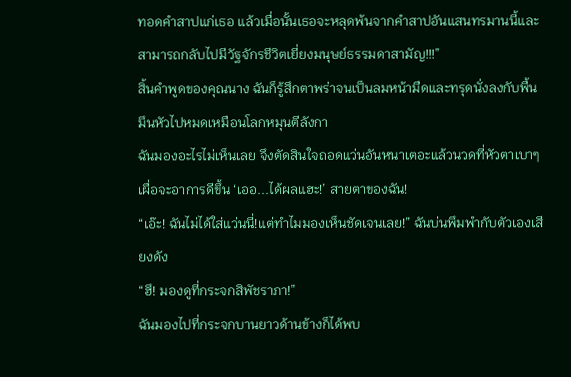ทอดคำสาปแก่เธอ แล้วเมื่อนั้นเธอจะหลุดพ้นจากคำสาปอันแสนทรมานนี้และสามารถกลับไปมีวัฐจักรชีวิตเยี่ยงมนุษย์ธรรมดาสามัญ!!!”
สิ้นคำพูดของคุณนาง ฉันก็รู้สึกตาพร่าจนเป็นลมหน้ามืดและทรุดนั่งลงกับพื้น มึนหัวไปหมดเหมือนโลกหมุนตีลังกา
ฉันมองอะไรไม่เห็นเลย จึงตัดสินใจถอดแว่นอันหนาเตอะแล้วนวดที่หัวตาเบาๆ เผื่อจะอาการดีขึ้น ‘เออ...ได้ผลแฮะ!’ สายตาของฉัน!
“เอ๊ะ! ฉันไม่ได้ใส่แว่นนี่!แต่ทำไมมองเห็นชัดเจนเลย!” ฉันบ่นพึมพำกับตัวเองเสียงดัง
“ฮึ! มองดูที่กระจกสิพัชราภา!”
ฉันมองไปที่กระจกบานยาวด้านข้างก็ได้พบ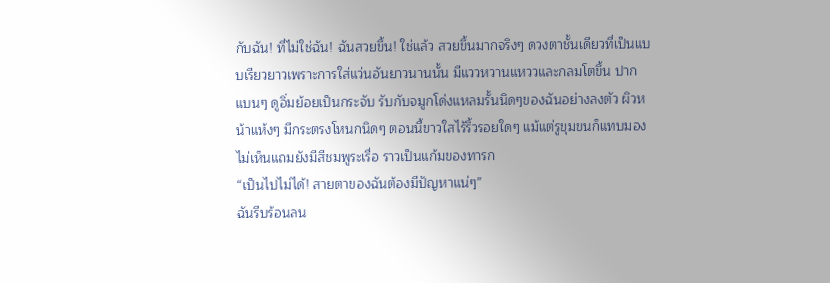กับฉัน! ที่ไม่ใช่ฉัน! ฉันสวยขึ้น! ใช่แล้ว สวยขึ้นมากจริงๆ ดวงตาชั้นเดียวที่เป็นแบบเรียวยาวเพราะการใส่แว่นอันยาวนานนั้น มีแววหวานแหววและกลมโตขึ้น ปากแบนๆ ดูอิ่มย้อยเป็นกระจับ รับกับจมูกโด่งแหลมรั้นนิดๆของฉันอย่างลงตัว ผิวหน้าแห้งๆ มีกระตรงโหนกนิดๆ ตอนนี้ขาวใสไร้ริ้วรอยใดๆ แม้แต่รูขุมขนก็แทบมองไม่เห็นแถมยังมีสีชมพูระเรื่อ ราวเป็นแก้มของทารก
“เป็นไปไม่ได้! สายตาของฉันต้องมีปัญหาแน่ๆ”
ฉันรีบร้อนลน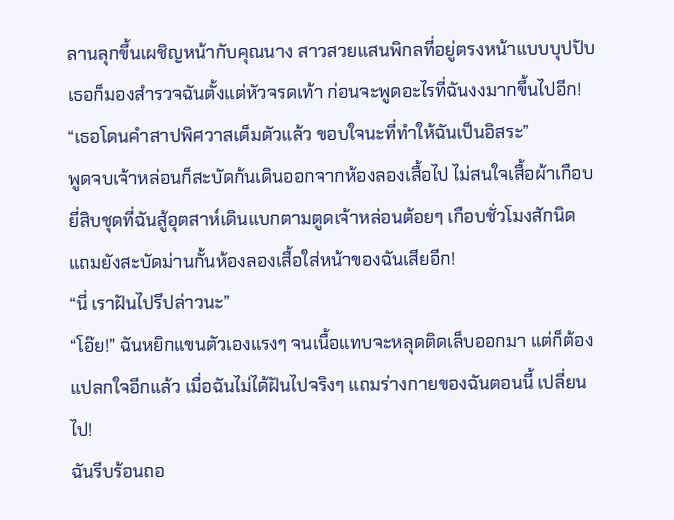ลานลุกขึ้นเผชิญหน้ากับคุณนาง สาวสวยแสนพิกลที่อยู่ตรงหน้าแบบบุปปับ เธอก็มองสำรวจฉันตั้งแต่หัวจรดเท้า ก่อนจะพูดอะไรที่ฉันงงมากขึ้นไปอีก!
“เธอโดนคำสาปพิศวาสเต็มตัวแล้ว ขอบใจนะที่ทำให้ฉันเป็นอิสระ”
พูดจบเจ้าหล่อนก็สะบัดก้นเดินออกจากห้องลองเสื้อไป ไม่สนใจเสื้อผ้าเกือบยี่สิบชุดที่ฉันสู้อุตสาห์เดินแบกตามตูดเจ้าหล่อนต้อยๆ เกือบชั่วโมงสักนิด แถมยังสะบัดม่านกั้นห้องลองเสื้อใส่หน้าของฉันเสียอีก!
“นี่ เราฝันไปรึปล่าวนะ”
“โอ๊ย!” ฉันหยิกแขนตัวเองแรงๆ จนเนื้อแทบจะหลุดติดเล็บออกมา แต่ก็ต้องแปลกใจอีกแล้ว เมื่อฉันไม่ได้ฝันไปจริงๆ แถมร่างกายของฉันตอนนี้ เปลี่ยนไป!
ฉันรีบร้อนถอ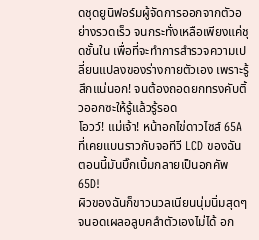ดชุดยูนิฟอร์มผู้จัดการออกจากตัวอย่างรวดเร็ว จนกระทั่งเหลือเพียงแค่ชุดชั้นใน เพื่อที่จะทำการสำรวจความเปลี่ยนแปลงของร่างกายตัวเอง เพราะรู้สึกแน่นอก! จนต้องถอดยกทรงคับติ้วออกซะให้รู้แล้วรู้รอด
โอวว์! แม่เจ้า! หน้าอกไข่ดาวไซส์ 65A ที่เคยแบนราวกับจอทีวี LCD ของฉัน ตอนนี้มันบิ๊กเบิ้มกลายเป็นอกคัพ 65D!
ผิวของฉันก็ขาวนวลเนียนนุ่มนิ่มสุดๆ จนอดเผลอลูบคลำตัวเองไม่ได้ อก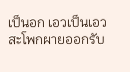เป็นอก เอวเป็นเอว สะโพกผายออกรับ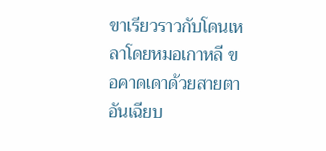ขาเรียวราวกับโดนเหลาโดยหมอเกาหลี ขอคาดเดาด้วยสายตาอันเฉียบ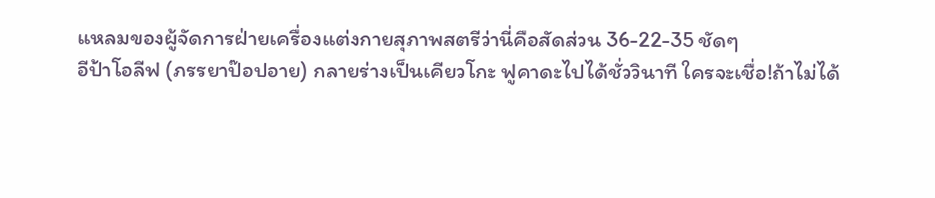แหลมของผู้จัดการฝ่ายเครื่องแต่งกายสุภาพสตรีว่านี่คือสัดส่วน 36-22-35 ชัดๆ
อีป้าโอลีฟ (ภรรยาป๊อปอาย) กลายร่างเป็นเคียวโกะ ฟูคาดะไปได้ชั่ววินาที ใครจะเชื่อ!ถ้าไม่ได้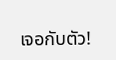เจอกับตัว!